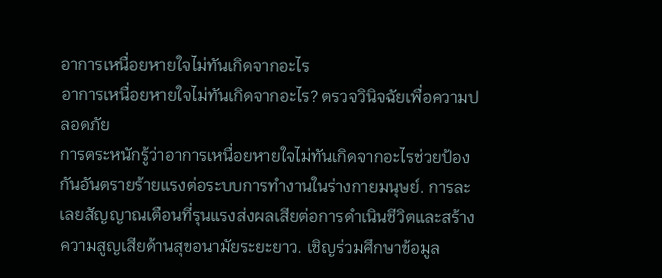อาการเหนื่อยหายใจไม่ทันเกิดจากอะไร
อาการเหนื่อยหายใจไม่ทันเกิดจากอะไร? ตรวจวินิจฉัยเพื่อความปลอดภัย
การตระหนักรู้ว่าอาการเหนื่อยหายใจไม่ทันเกิดจากอะไรช่วยป้องกันอันตรายร้ายแรงต่อระบบการทำงานในร่างกายมนุษย์. การละเลยสัญญาณเตือนที่รุนแรงส่งผลเสียต่อการดำเนินชีวิตและสร้างความสูญเสียด้านสุขอนามัยระยะยาว. เชิญร่วมศึกษาข้อมูล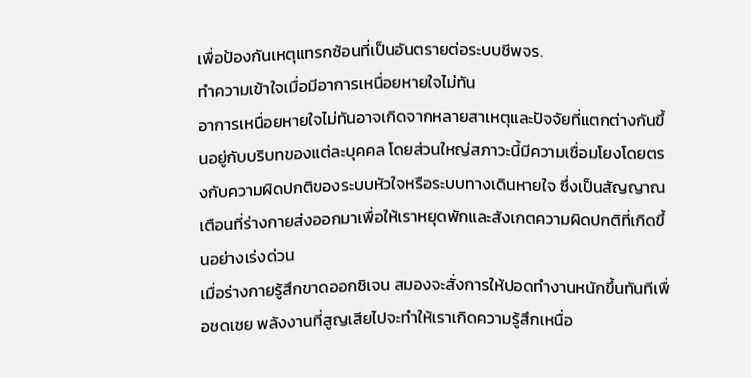เพื่อป้องกันเหตุแทรกซ้อนที่เป็นอันตรายต่อระบบชีพจร.
ทำความเข้าใจเมื่อมีอาการเหนื่อยหายใจไม่ทัน
อาการเหนื่อยหายใจไม่ทันอาจเกิดจากหลายสาเหตุและปัจจัยที่แตกต่างกันขึ้นอยู่กับบริบทของแต่ละบุคคล โดยส่วนใหญ่สภาวะนี้มีความเชื่อมโยงโดยตรงกับความผิดปกติของระบบหัวใจหรือระบบทางเดินหายใจ ซึ่งเป็นสัญญาณเตือนที่ร่างกายส่งออกมาเพื่อให้เราหยุดพักและสังเกตความผิดปกติที่เกิดขึ้นอย่างเร่งด่วน
เมื่อร่างกายรู้สึกขาดออกซิเจน สมองจะสั่งการให้ปอดทำงานหนักขึ้นทันทีเพื่อชดเชย พลังงานที่สูญเสียไปจะทำให้เราเกิดความรู้สึกเหนื่อ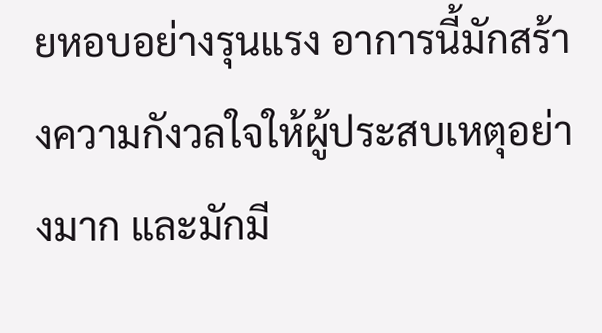ยหอบอย่างรุนแรง อาการนี้มักสร้างความกังวลใจให้ผู้ประสบเหตุอย่างมาก และมักมี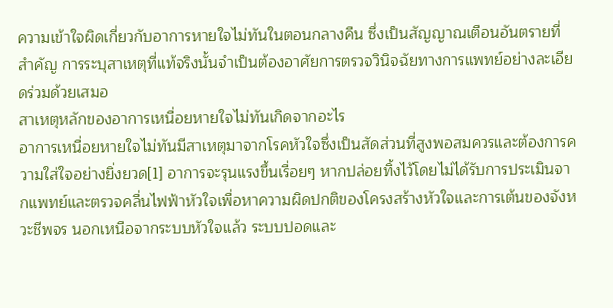ความเข้าใจผิดเกี่ยวกับอาการหายใจไม่ทันในตอนกลางคืน ซึ่งเป็นสัญญาณเตือนอันตรายที่สำคัญ การระบุสาเหตุที่แท้จริงนั้นจำเป็นต้องอาศัยการตรวจวินิจฉัยทางการแพทย์อย่างละเอียดร่วมด้วยเสมอ
สาเหตุหลักของอาการเหนื่อยหายใจไม่ทันเกิดจากอะไร
อาการเหนื่อยหายใจไม่ทันมีสาเหตุมาจากโรคหัวใจซึ่งเป็นสัดส่วนที่สูงพอสมควรและต้องการความใส่ใจอย่างยิ่งยวด[1] อาการจะรุนแรงขึ้นเรื่อยๆ หากปล่อยทิ้งไว้โดยไม่ได้รับการประเมินจากแพทย์และตรวจคลื่นไฟฟ้าหัวใจเพื่อหาความผิดปกติของโครงสร้างหัวใจและการเต้นของจังหวะชีพจร นอกเหนือจากระบบหัวใจแล้ว ระบบปอดและ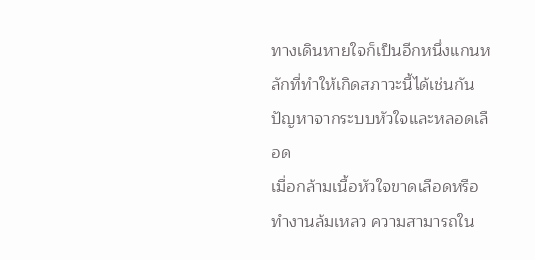ทางเดินหายใจก็เป็นอีกหนึ่งแกนหลักที่ทำให้เกิดสภาวะนี้ได้เช่นกัน
ปัญหาจากระบบหัวใจและหลอดเลือด
เมื่อกล้ามเนื้อหัวใจขาดเลือดหรือทำงานล้มเหลว ความสามารถใน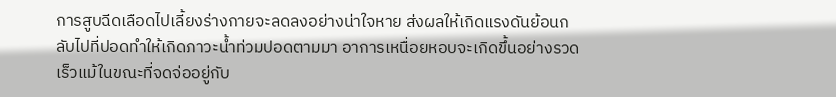การสูบฉีดเลือดไปเลี้ยงร่างกายจะลดลงอย่างน่าใจหาย ส่งผลให้เกิดแรงดันย้อนกลับไปที่ปอดทำให้เกิดภาวะน้ำท่วมปอดตามมา อาการเหนื่อยหอบจะเกิดขึ้นอย่างรวดเร็วแม้ในขณะที่จดจ่ออยู่กับ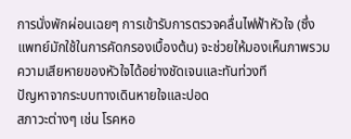การนั่งพักผ่อนเฉยๆ การเข้ารับการตรวจคลื่นไฟฟ้าหัวใจ (ซึ่งแพทย์มักใช้ในการคัดกรองเบื้องต้น) จะช่วยให้มองเห็นภาพรวมความเสียหายของหัวใจได้อย่างชัดเจนและทันท่วงที
ปัญหาจากระบบทางเดินหายใจและปอด
สภาวะต่างๆ เช่น โรคหอ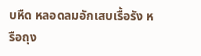บหืด หลอดลมอักเสบเรื้อรัง หรือถุง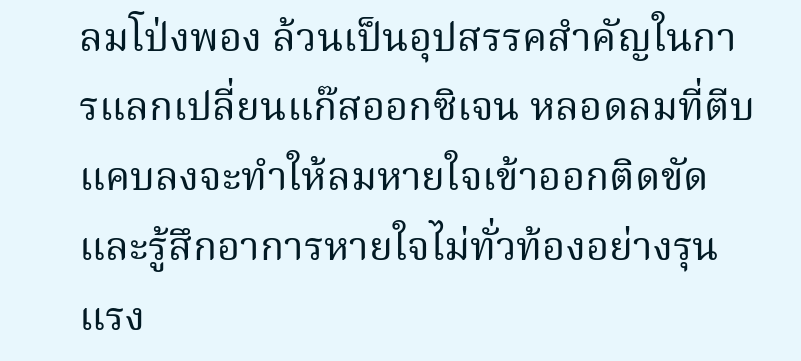ลมโป่งพอง ล้วนเป็นอุปสรรคสำคัญในการแลกเปลี่ยนแก๊สออกซิเจน หลอดลมที่ตีบแคบลงจะทำให้ลมหายใจเข้าออกติดขัดและรู้สึกอาการหายใจไม่ทั่วท้องอย่างรุนแรง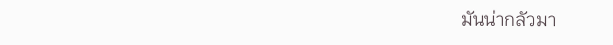มันน่ากลัวมา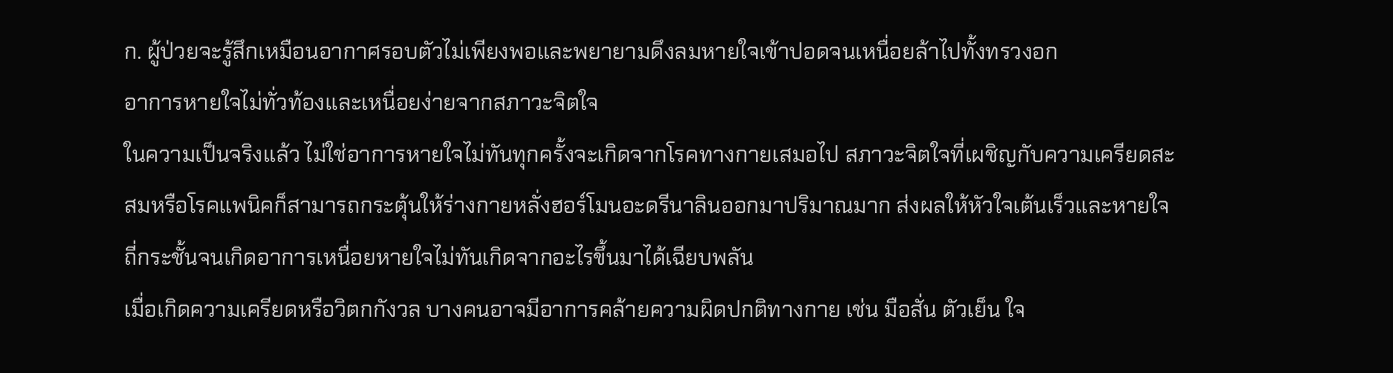ก. ผู้ป่วยจะรู้สึกเหมือนอากาศรอบตัวไม่เพียงพอและพยายามดึงลมหายใจเข้าปอดจนเหนื่อยล้าไปทั้งทรวงอก
อาการหายใจไม่ทั่วท้องและเหนื่อยง่ายจากสภาวะจิตใจ
ในความเป็นจริงแล้ว ไม่ใช่อาการหายใจไม่ทันทุกครั้งจะเกิดจากโรคทางกายเสมอไป สภาวะจิตใจที่เผชิญกับความเครียดสะสมหรือโรคแพนิคก็สามารถกระตุ้นให้ร่างกายหลั่งฮอร์โมนอะดรีนาลินออกมาปริมาณมาก ส่งผลให้หัวใจเต้นเร็วและหายใจถี่กระชั้นจนเกิดอาการเหนื่อยหายใจไม่ทันเกิดจากอะไรขึ้นมาได้เฉียบพลัน
เมื่อเกิดความเครียดหรือวิตกกังวล บางคนอาจมีอาการคล้ายความผิดปกติทางกาย เช่น มือสั่น ตัวเย็น ใจ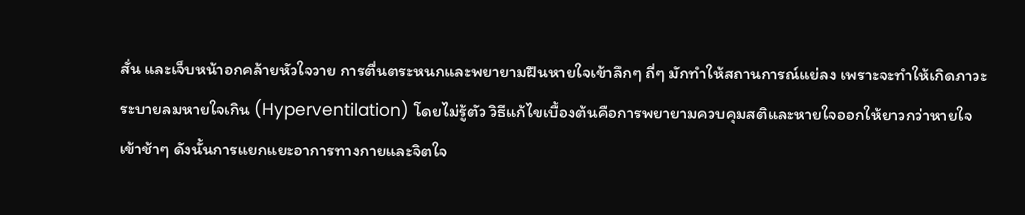สั่น และเจ็บหน้าอกคล้ายหัวใจวาย การตื่นตระหนกและพยายามฝืนหายใจเข้าลึกๆ ถี่ๆ มักทำให้สถานการณ์แย่ลง เพราะจะทำให้เกิดภาวะระบายลมหายใจเกิน (Hyperventilation) โดยไม่รู้ตัว วิธีแก้ไขเบื้องต้นคือการพยายามควบคุมสติและหายใจออกให้ยาวกว่าหายใจเข้าช้าๆ ดังนั้นการแยกแยะอาการทางกายและจิตใจ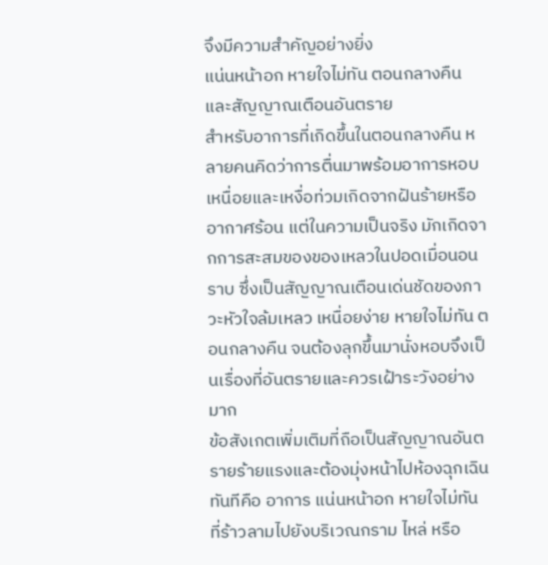จึงมีความสำคัญอย่างยิ่ง
แน่นหน้าอก หายใจไม่ทัน ตอนกลางคืน และสัญญาณเตือนอันตราย
สำหรับอาการที่เกิดขึ้นในตอนกลางคืน หลายคนคิดว่าการตื่นมาพร้อมอาการหอบเหนื่อยและเหงื่อท่วมเกิดจากฝันร้ายหรืออากาศร้อน แต่ในความเป็นจริง มักเกิดจากการสะสมของของเหลวในปอดเมื่อนอนราบ ซึ่งเป็นสัญญาณเตือนเด่นชัดของภาวะหัวใจล้มเหลว เหนื่อยง่าย หายใจไม่ทัน ตอนกลางคืน จนต้องลุกขึ้นมานั่งหอบจึงเป็นเรื่องที่อันตรายและควรเฝ้าระวังอย่างมาก
ข้อสังเกตเพิ่มเติมที่ถือเป็นสัญญาณอันตรายร้ายแรงและต้องมุ่งหน้าไปห้องฉุกเฉินทันทีคือ อาการ แน่นหน้าอก หายใจไม่ทัน ที่ร้าวลามไปยังบริเวณกราม ไหล่ หรือ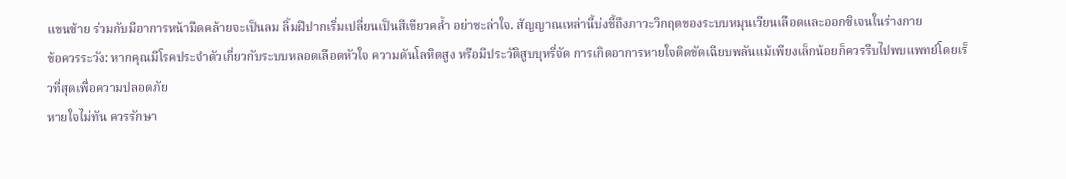แขนซ้าย ร่วมกับมีอาการหน้ามืดคล้ายจะเป็นลม ลิ้มฝีปากเริ่มเปลี่ยนเป็นสีเขียวคล้ำ อย่าชะล่าใจ. สัญญาณเหล่านี้บ่งชี้ถึงภาวะวิกฤตของระบบหมุนเวียนเลือดและออกซิเจนในร่างกาย
ข้อควรระวัง: หากคุณมีโรคประจำตัวเกี่ยวกับระบบหลอดเลือดหัวใจ ความดันโลหิตสูง หรือมีประวัติสูบบุหรี่จัด การเกิดอาการหายใจติดขัดเฉียบพลันแม้เพียงเล็กน้อยก็ควรรีบไปพบแพทย์โดยเร็วที่สุดเพื่อความปลอดภัย
หายใจไม่ทัน ควรรักษา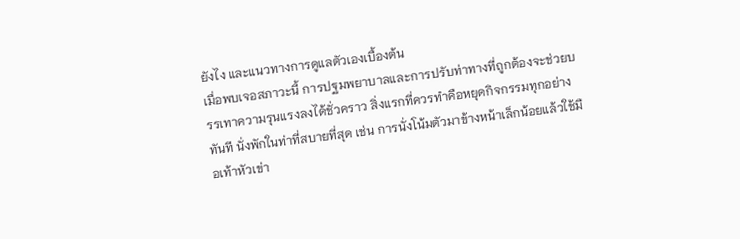ยังไง และแนวทางการดูแลตัวเองเบื้องต้น
เมื่อพบเจอสภาวะนี้ การปฐมพยาบาลและการปรับท่าทางที่ถูกต้องจะช่วยบรรเทาความรุนแรงลงได้ชั่วคราว สิ่งแรกที่ควรทำคือหยุดกิจกรรมทุกอย่างทันที นั่งพักในท่าที่สบายที่สุด เช่น การนั่งโน้มตัวมาข้างหน้าเล็กน้อยแล้วใช้มือเท้าหัวเข่า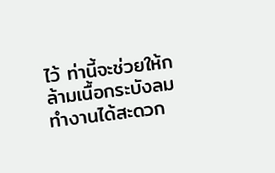ไว้ ท่านี้จะช่วยให้กล้ามเนื้อกระบังลมทำงานได้สะดวก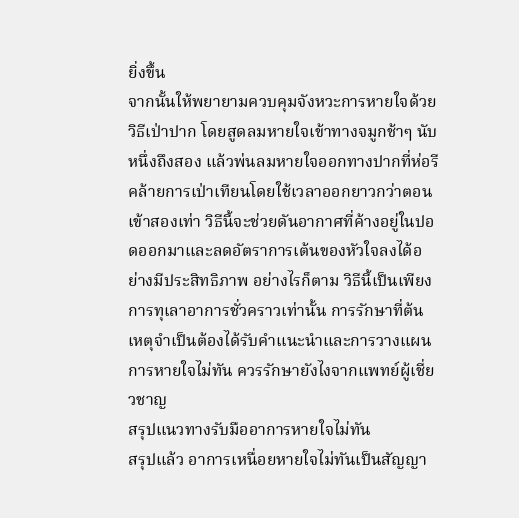ยิ่งขึ้น
จากนั้นให้พยายามควบคุมจังหวะการหายใจด้วยวิธีเป่าปาก โดยสูดลมหายใจเข้าทางจมูกช้าๆ นับหนึ่งถึงสอง แล้วพ่นลมหายใจออกทางปากที่ห่อรีคล้ายการเป่าเทียนโดยใช้เวลาออกยาวกว่าตอนเข้าสองเท่า วิธีนี้จะช่วยดันอากาศที่ค้างอยู่ในปอดออกมาและลดอัตราการเต้นของหัวใจลงได้อย่างมีประสิทธิภาพ อย่างไรก็ตาม วิธีนี้เป็นเพียงการทุเลาอาการชั่วคราวเท่านั้น การรักษาที่ต้นเหตุจำเป็นต้องได้รับคำแนะนำและการวางแผนการหายใจไม่ทัน ควรรักษายังไงจากแพทย์ผู้เชี่ยวชาญ
สรุปแนวทางรับมืออาการหายใจไม่ทัน
สรุปแล้ว อาการเหนื่อยหายใจไม่ทันเป็นสัญญา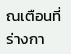ณเตือนที่ร่างกา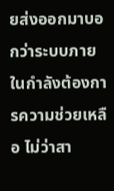ยส่งออกมาบอกว่าระบบภายในกำลังต้องการความช่วยเหลือ ไม่ว่าสา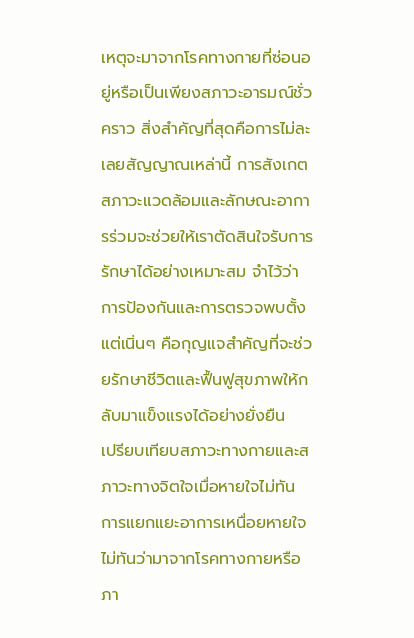เหตุจะมาจากโรคทางกายที่ซ่อนอยู่หรือเป็นเพียงสภาวะอารมณ์ชั่วคราว สิ่งสำคัญที่สุดคือการไม่ละเลยสัญญาณเหล่านี้ การสังเกตสภาวะแวดล้อมและลักษณะอาการร่วมจะช่วยให้เราตัดสินใจรับการรักษาได้อย่างเหมาะสม จำไว้ว่าการป้องกันและการตรวจพบตั้งแต่เนิ่นๆ คือกุญแจสำคัญที่จะช่วยรักษาชีวิตและฟื้นฟูสุขภาพให้กลับมาแข็งแรงได้อย่างยั่งยืน
เปรียบเทียบสภาวะทางกายและสภาวะทางจิตใจเมื่อหายใจไม่ทัน
การแยกแยะอาการเหนื่อยหายใจไม่ทันว่ามาจากโรคทางกายหรือภา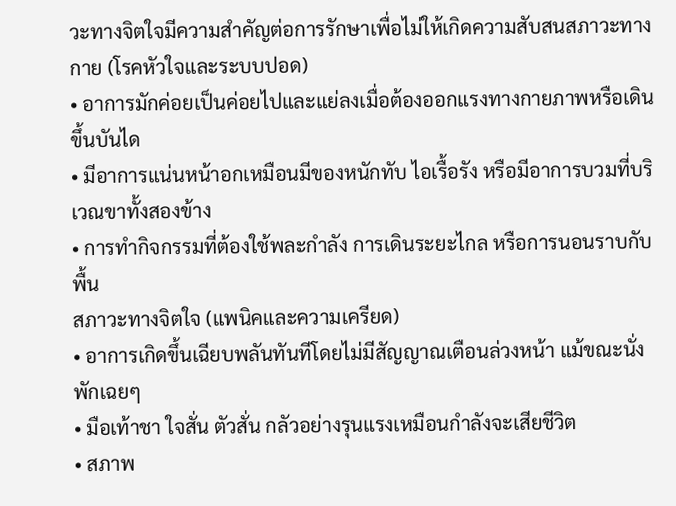วะทางจิตใจมีความสำคัญต่อการรักษาเพื่อไม่ให้เกิดความสับสนสภาวะทางกาย (โรคหัวใจและระบบปอด)
• อาการมักค่อยเป็นค่อยไปและแย่ลงเมื่อต้องออกแรงทางกายภาพหรือเดินขึ้นบันได
• มีอาการแน่นหน้าอกเหมือนมีของหนักทับ ไอเรื้อรัง หรือมีอาการบวมที่บริเวณขาทั้งสองข้าง
• การทำกิจกรรมที่ต้องใช้พละกำลัง การเดินระยะไกล หรือการนอนราบกับพื้น
สภาวะทางจิตใจ (แพนิคและความเครียด)
• อาการเกิดขึ้นเฉียบพลันทันทีโดยไม่มีสัญญาณเตือนล่วงหน้า แม้ขณะนั่งพักเฉยๆ
• มือเท้าชา ใจสั่น ตัวสั่น กลัวอย่างรุนแรงเหมือนกำลังจะเสียชีวิต
• สภาพ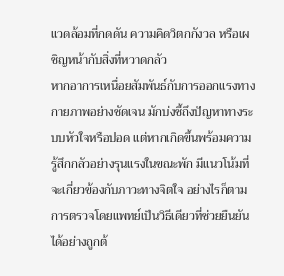แวดล้อมที่กดดัน ความคิดวิตกกังวล หรือเผชิญหน้ากับสิ่งที่หวาดกลัว
หากอาการเหนื่อยสัมพันธ์กับการออกแรงทางกายภาพอย่างชัดเจน มักบ่งชี้ถึงปัญหาทางระบบหัวใจหรือปอด แต่หากเกิดขึ้นพร้อมความรู้สึกกลัวอย่างรุนแรงในขณะพัก มีแนวโน้มที่จะเกี่ยวข้องกับภาวะทางจิตใจ อย่างไรก็ตาม การตรวจโดยแพทย์เป็นวิธีเดียวที่ช่วยยืนยันได้อย่างถูกต้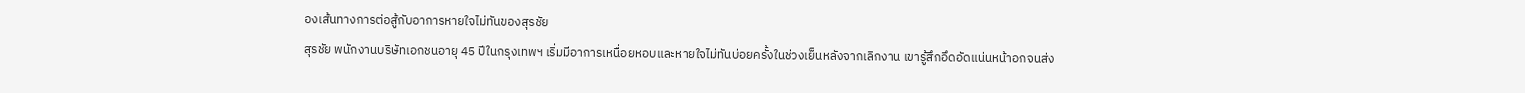องเส้นทางการต่อสู้กับอาการหายใจไม่ทันของสุรชัย
สุรชัย พนักงานบริษัทเอกชนอายุ 45 ปีในกรุงเทพฯ เริ่มมีอาการเหนื่อยหอบและหายใจไม่ทันบ่อยครั้งในช่วงเย็นหลังจากเลิกงาน เขารู้สึกอึดอัดแน่นหน้าอกจนส่ง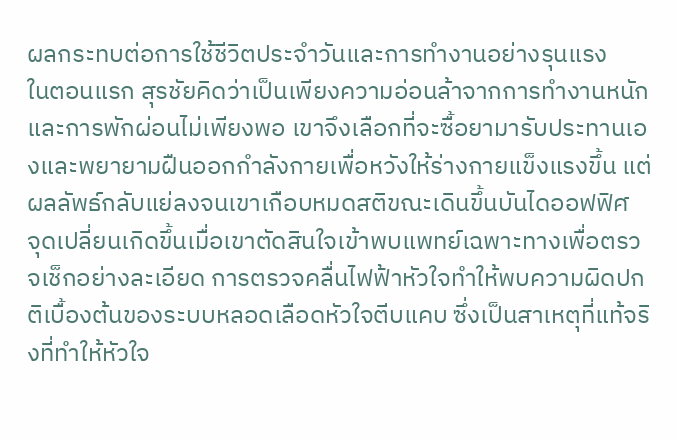ผลกระทบต่อการใช้ชีวิตประจำวันและการทำงานอย่างรุนแรง
ในตอนแรก สุรชัยคิดว่าเป็นเพียงความอ่อนล้าจากการทำงานหนักและการพักผ่อนไม่เพียงพอ เขาจึงเลือกที่จะซื้อยามารับประทานเองและพยายามฝืนออกกำลังกายเพื่อหวังให้ร่างกายแข็งแรงขึ้น แต่ผลลัพธ์กลับแย่ลงจนเขาเกือบหมดสติขณะเดินขึ้นบันไดออฟฟิศ
จุดเปลี่ยนเกิดขึ้นเมื่อเขาตัดสินใจเข้าพบแพทย์เฉพาะทางเพื่อตรวจเช็กอย่างละเอียด การตรวจคลื่นไฟฟ้าหัวใจทำให้พบความผิดปกติเบื้องต้นของระบบหลอดเลือดหัวใจตีบแคบ ซึ่งเป็นสาเหตุที่แท้จริงที่ทำให้หัวใจ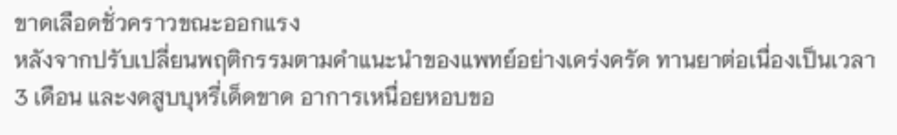ขาดเลือดชั่วคราวขณะออกแรง
หลังจากปรับเปลี่ยนพฤติกรรมตามคำแนะนำของแพทย์อย่างเคร่งครัด ทานยาต่อเนื่องเป็นเวลา 3 เดือน และงดสูบบุหรี่เด็ดขาด อาการเหนื่อยหอบขอ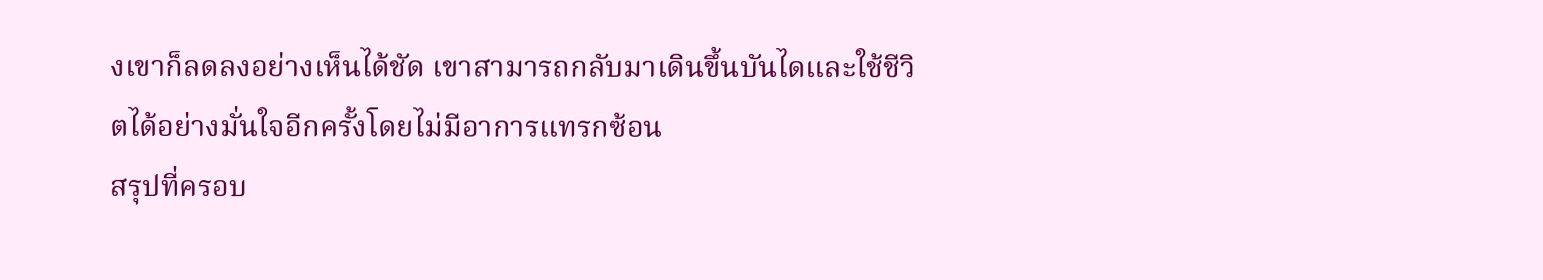งเขาก็ลดลงอย่างเห็นได้ชัด เขาสามารถกลับมาเดินขึ้นบันไดและใช้ชีวิตได้อย่างมั่นใจอีกครั้งโดยไม่มีอาการแทรกซ้อน
สรุปที่ครอบ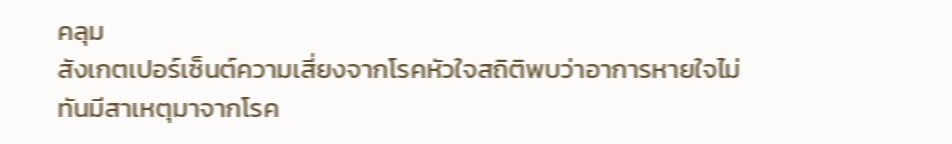คลุม
สังเกตเปอร์เซ็นต์ความเสี่ยงจากโรคหัวใจสถิติพบว่าอาการหายใจไม่ทันมีสาเหตุมาจากโรค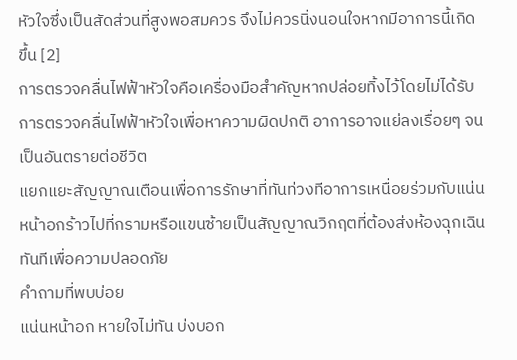หัวใจซึ่งเป็นสัดส่วนที่สูงพอสมควร จึงไม่ควรนิ่งนอนใจหากมีอาการนี้เกิดขึ้น [2]
การตรวจคลื่นไฟฟ้าหัวใจคือเครื่องมือสำคัญหากปล่อยทิ้งไว้โดยไม่ได้รับการตรวจคลื่นไฟฟ้าหัวใจเพื่อหาความผิดปกติ อาการอาจแย่ลงเรื่อยๆ จนเป็นอันตรายต่อชีวิต
แยกแยะสัญญาณเตือนเพื่อการรักษาที่ทันท่วงทีอาการเหนื่อยร่วมกับแน่นหน้าอกร้าวไปที่กรามหรือแขนซ้ายเป็นสัญญาณวิกฤตที่ต้องส่งห้องฉุกเฉินทันทีเพื่อความปลอดภัย
คำถามที่พบบ่อย
แน่นหน้าอก หายใจไม่ทัน บ่งบอก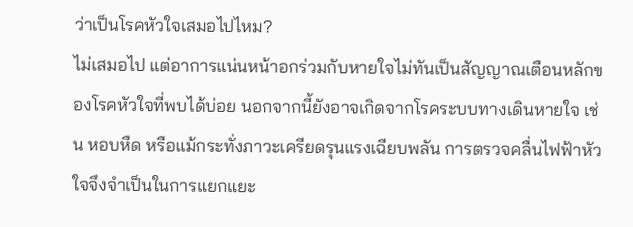ว่าเป็นโรคหัวใจเสมอไปไหม?
ไม่เสมอไป แต่อาการแน่นหน้าอกร่วมกับหายใจไม่ทันเป็นสัญญาณเตือนหลักของโรคหัวใจที่พบได้บ่อย นอกจากนี้ยังอาจเกิดจากโรคระบบทางเดินหายใจ เช่น หอบหืด หรือแม้กระทั่งภาวะเครียดรุนแรงเฉียบพลัน การตรวจคลื่นไฟฟ้าหัวใจจึงจำเป็นในการแยกแยะ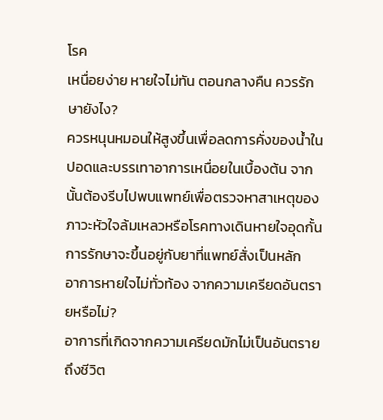โรค
เหนื่อยง่าย หายใจไม่ทัน ตอนกลางคืน ควรรักษายังไง?
ควรหนุนหมอนให้สูงขึ้นเพื่อลดการคั่งของน้ำในปอดและบรรเทาอาการเหนื่อยในเบื้องต้น จากนั้นต้องรีบไปพบแพทย์เพื่อตรวจหาสาเหตุของภาวะหัวใจล้มเหลวหรือโรคทางเดินหายใจอุดกั้น การรักษาจะขึ้นอยู่กับยาที่แพทย์สั่งเป็นหลัก
อาการหายใจไม่ทั่วท้อง จากความเครียดอันตรายหรือไม่?
อาการที่เกิดจากความเครียดมักไม่เป็นอันตรายถึงชีวิต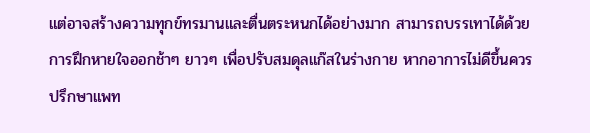แต่อาจสร้างความทุกข์ทรมานและตื่นตระหนกได้อย่างมาก สามารถบรรเทาได้ด้วยการฝึกหายใจออกช้าๆ ยาวๆ เพื่อปรับสมดุลแก๊สในร่างกาย หากอาการไม่ดีขึ้นควรปรึกษาแพท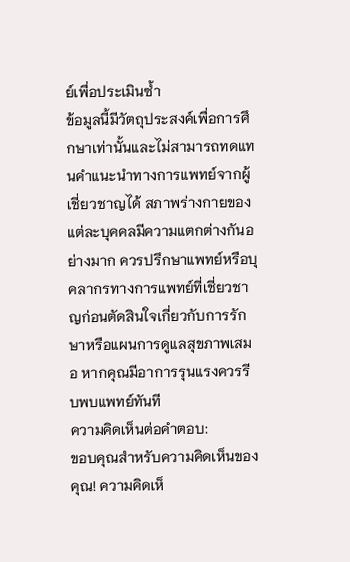ย์เพื่อประเมินซ้ำ
ข้อมูลนี้มีวัตถุประสงค์เพื่อการศึกษาเท่านั้นและไม่สามารถทดแทนคำแนะนำทางการแพทย์จากผู้เชี่ยวชาญได้ สภาพร่างกายของแต่ละบุคคลมีความแตกต่างกันอย่างมาก ควรปรึกษาแพทย์หรือบุคลากรทางการแพทย์ที่เชี่ยวชาญก่อนตัดสินใจเกี่ยวกับการรักษาหรือแผนการดูแลสุขภาพเสมอ หากคุณมีอาการรุนแรงควรรีบพบแพทย์ทันที
ความคิดเห็นต่อคำตอบ:
ขอบคุณสำหรับความคิดเห็นของคุณ! ความคิดเห็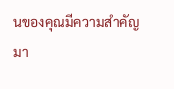นของคุณมีความสำคัญมา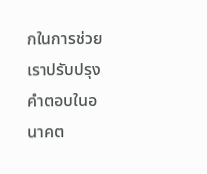กในการช่วยเราปรับปรุงคำตอบในอนาคต